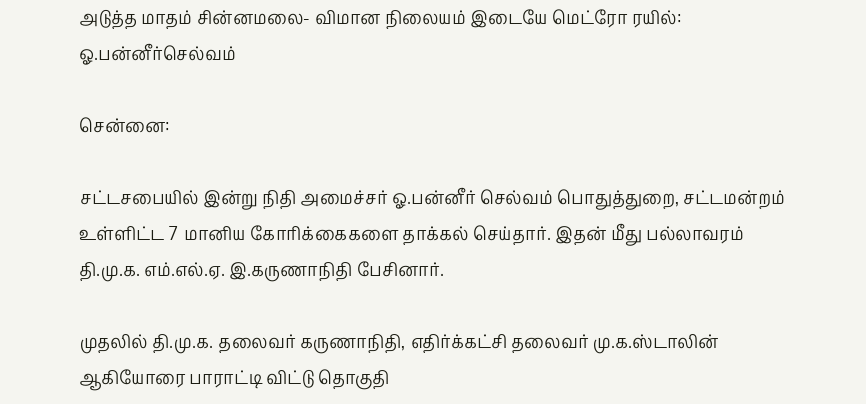அடுத்த மாதம் சின்னமலை- விமான நிலையம் இடையே மெட்ரோ ரயில்: ஓ.பன்னீர்செல்வம்

சென்னை:

சட்டசபையில் இன்று நிதி அமைச்சர் ஓ.பன்னீர் செல்வம் பொதுத்துறை, சட்டமன்றம் உள்ளிட்ட 7 மானிய கோரிக்கைகளை தாக்கல் செய்தார். இதன் மீது பல்லாவரம் தி.மு.க. எம்.எல்.ஏ. இ.கருணாநிதி பேசினார்.

முதலில் தி.மு.க. தலைவர் கருணாநிதி, எதிர்க்கட்சி தலைவர் மு.க.ஸ்டாலின் ஆகியோரை பாராட்டி விட்டு தொகுதி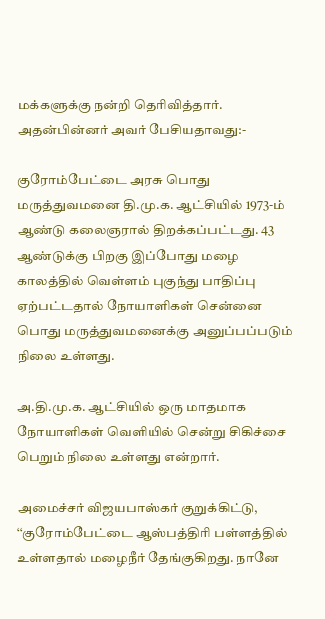மக்களுக்கு நன்றி தெரிவித்தார். அதன்பின்னர் அவர் பேசியதாவது:-

குரோம்பேட்டை அரசு பொது மருத்துவமனை தி.மு.க. ஆட்சியில் 1973-ம் ஆண்டு கலைஞரால் திறக்கப்பட்டது. 43 ஆண்டுக்கு பிறகு இப்போது மழை காலத்தில் வெள்ளம் புகுந்து பாதிப்பு ஏற்பட்டதால் நோயாளிகள் சென்னை பொது மருத்துவமனைக்கு அனுப்பப்படும் நிலை உள்ளது.

அ.தி.மு.க. ஆட்சியில் ஒரு மாதமாக நோயாளிகள் வெளியில் சென்று சிகிச்சை பெறும் நிலை உள்ளது என்றார்.

அமைச்சர் விஜயபாஸ்கர் குறுக்கிட்டு, ‘‘குரோம்பேட்டை ஆஸ்பத்திரி பள்ளத்தில் உள்ளதால் மழைநீர் தேங்குகிறது. நானே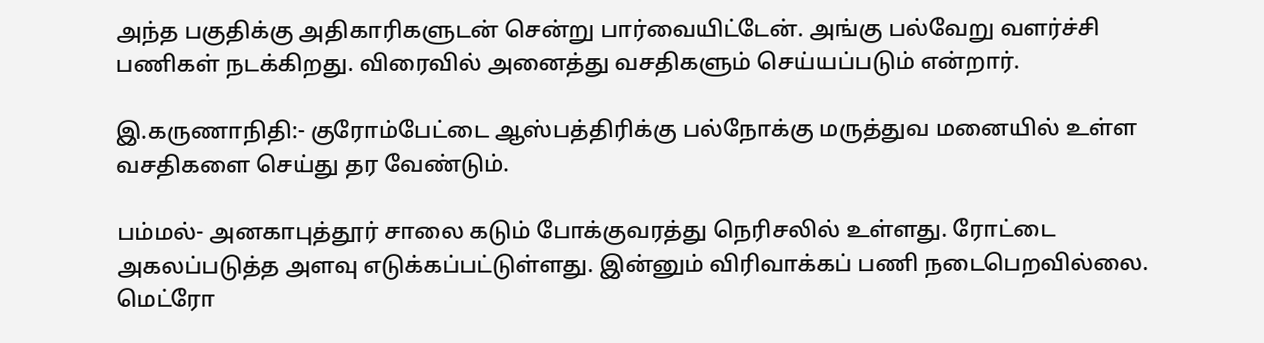அந்த பகுதிக்கு அதிகாரிகளுடன் சென்று பார்வையிட்டேன். அங்கு பல்வேறு வளர்ச்சி பணிகள் நடக்கிறது. விரைவில் அனைத்து வசதிகளும் செய்யப்படும் என்றார்.

இ.கருணாநிதி:- குரோம்பேட்டை ஆஸ்பத்திரிக்கு பல்நோக்கு மருத்துவ மனையில் உள்ள வசதிகளை செய்து தர வேண்டும்.

பம்மல்- அனகாபுத்தூர் சாலை கடும் போக்குவரத்து நெரிசலில் உள்ளது. ரோட்டை அகலப்படுத்த அளவு எடுக்கப்பட்டுள்ளது. இன்னும் விரிவாக்கப் பணி நடைபெறவில்லை. மெட்ரோ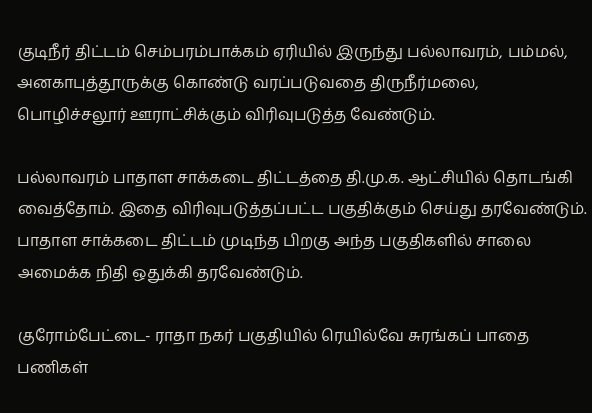குடிநீர் திட்டம் செம்பரம்பாக்கம் ஏரியில் இருந்து பல்லாவரம், பம்மல், அனகாபுத்தூருக்கு கொண்டு வரப்படுவதை திருநீர்மலை, பொழிச்சலூர் ஊராட்சிக்கும் விரிவுபடுத்த வேண்டும்.

பல்லாவரம் பாதாள சாக்கடை திட்டத்தை தி.மு.க. ஆட்சியில் தொடங்கி வைத்தோம். இதை விரிவுபடுத்தப்பட்ட பகுதிக்கும் செய்து தரவேண்டும். பாதாள சாக்கடை திட்டம் முடிந்த பிறகு அந்த பகுதிகளில் சாலை அமைக்க நிதி ஒதுக்கி தரவேண்டும்.

குரோம்பேட்டை- ராதா நகர் பகுதியில் ரெயில்வே சுரங்கப் பாதை பணிகள்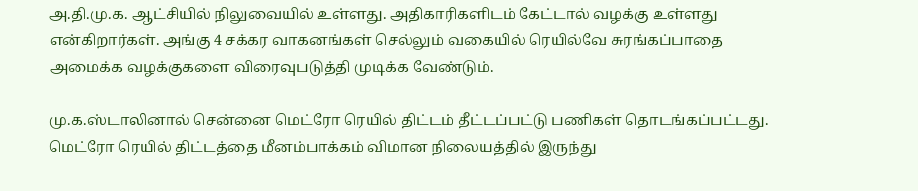அ.தி.மு.க. ஆட்சியில் நிலுவையில் உள்ளது. அதிகாரிகளிடம் கேட்டால் வழக்கு உள்ளது என்கிறார்கள். அங்கு 4 சக்கர வாகனங்கள் செல்லும் வகையில் ரெயில்வே சுரங்கப்பாதை அமைக்க வழக்குகளை விரைவுபடுத்தி முடிக்க வேண்டும்.

மு.க.ஸ்டாலினால் சென்னை மெட்ரோ ரெயில் திட்டம் தீட்டப்பட்டு பணிகள் தொடங்கப்பட்டது. மெட்ரோ ரெயில் திட்டத்தை மீனம்பாக்கம் விமான நிலையத்தில் இருந்து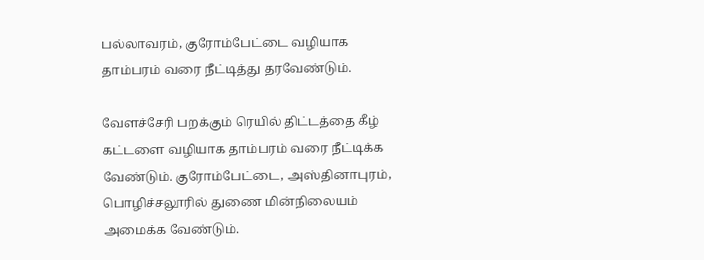பல்லாவரம், குரோம்பேட்டை வழியாக தாம்பரம் வரை நீட்டித்து தரவேண்டும்.

வேளச்சேரி பறக்கும் ரெயில் திட்டத்தை கீழ் கட்டளை வழியாக தாம்பரம் வரை நீட்டிக்க வேண்டும். குரோம்பேட்டை, அஸ்தினாபுரம், பொழிச்சலூரில் துணை மின்நிலையம் அமைக்க வேண்டும்.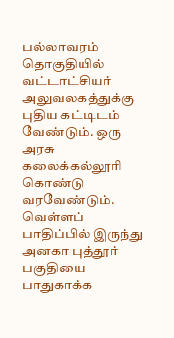பல்லாவரம் தொகுதியில் வட்டாட்சியர் அலுவலகத்துக்கு புதிய கட்டிடம் வேண்டும். ஒரு அரசு கலைக்கல்லூரி கொண்டு வரவேண்டும். வெள்ளப் பாதிப்பில் இருந்து அனகா புத்தூர் பகுதியை பாதுகாக்க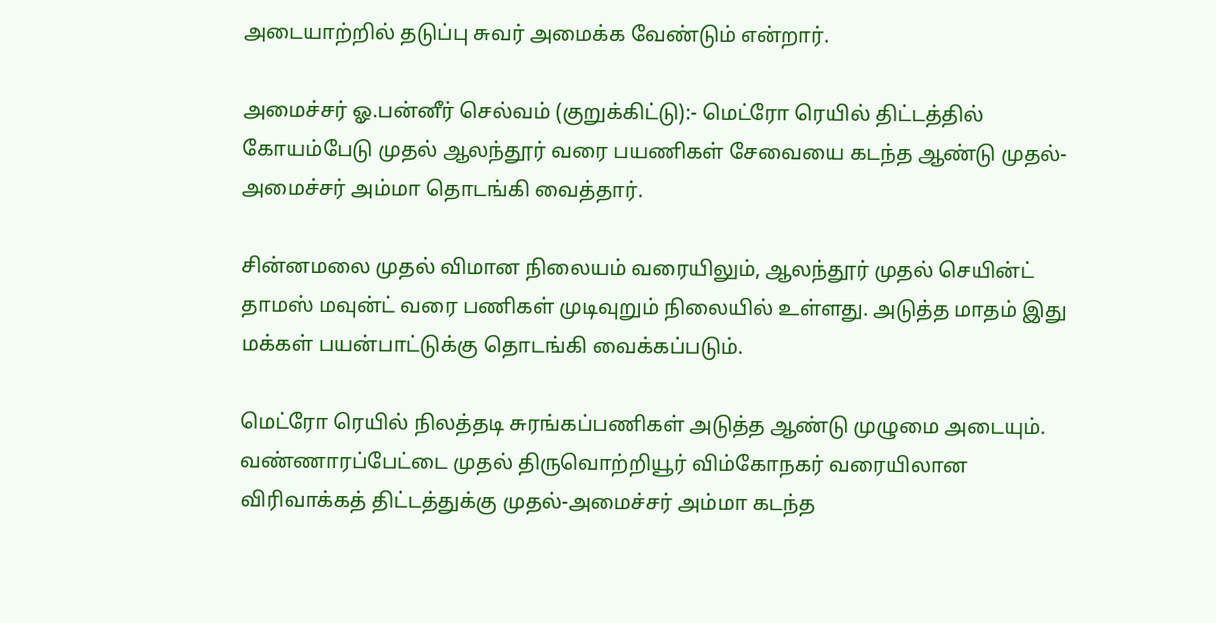அடையாற்றில் தடுப்பு சுவர் அமைக்க வேண்டும் என்றார்.

அமைச்சர் ஓ.பன்னீர் செல்வம் (குறுக்கிட்டு):- மெட்ரோ ரெயில் திட்டத்தில் கோயம்பேடு முதல் ஆலந்தூர் வரை பயணிகள் சேவையை கடந்த ஆண்டு முதல்- அமைச்சர் அம்மா தொடங்கி வைத்தார்.

சின்னமலை முதல் விமான நிலையம் வரையிலும், ஆலந்தூர் முதல் செயின்ட் தாமஸ் மவுன்ட் வரை பணிகள் முடிவுறும் நிலையில் உள்ளது. அடுத்த மாதம் இது மக்கள் பயன்பாட்டுக்கு தொடங்கி வைக்கப்படும்.

மெட்ரோ ரெயில் நிலத்தடி சுரங்கப்பணிகள் அடுத்த ஆண்டு முழுமை அடையும். வண்ணாரப்பேட்டை முதல் திருவொற்றியூர் விம்கோநகர் வரையிலான விரிவாக்கத் திட்டத்துக்கு முதல்-அமைச்சர் அம்மா கடந்த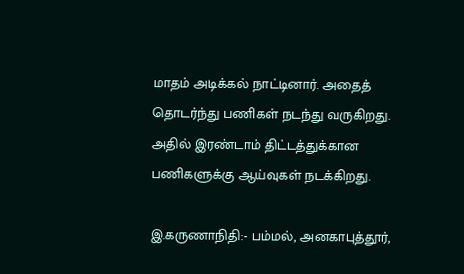மாதம் அடிக்கல் நாட்டினார். அதைத் தொடர்ந்து பணிகள் நடந்து வருகிறது. அதில் இரண்டாம் திட்டத்துக்கான பணிகளுக்கு ஆய்வுகள் நடக்கிறது.

இ.கருணாநிதி:- பம்மல், அனகாபுத்தூர்,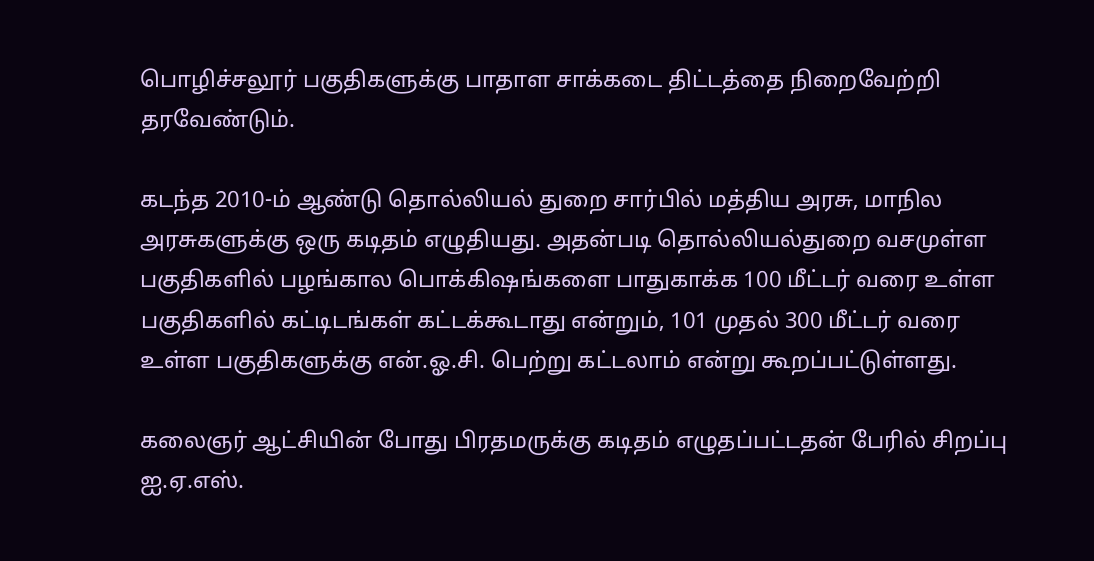பொழிச்சலூர் பகுதிகளுக்கு பாதாள சாக்கடை திட்டத்தை நிறைவேற்றி தரவேண்டும்.

கடந்த 2010-ம் ஆண்டு தொல்லியல் துறை சார்பில் மத்திய அரசு, மாநில அரசுகளுக்கு ஒரு கடிதம் எழுதியது. அதன்படி தொல்லியல்துறை வசமுள்ள பகுதிகளில் பழங்கால பொக்கி‌ஷங்களை பாதுகாக்க 100 மீட்டர் வரை உள்ள பகுதிகளில் கட்டிடங்கள் கட்டக்கூடாது என்றும், 101 முதல் 300 மீட்டர் வரை உள்ள பகுதிகளுக்கு என்.ஓ.சி. பெற்று கட்டலாம் என்று கூறப்பட்டுள்ளது.

கலைஞர் ஆட்சியின் போது பிரதமருக்கு கடிதம் எழுதப்பட்டதன் பேரில் சிறப்பு ஐ.ஏ.எஸ்.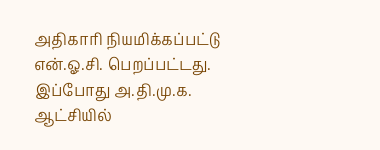அதிகாரி நியமிக்கப்பட்டு என்.ஓ.சி. பெறப்பட்டது. இப்போது அ.தி.மு.க. ஆட்சியில்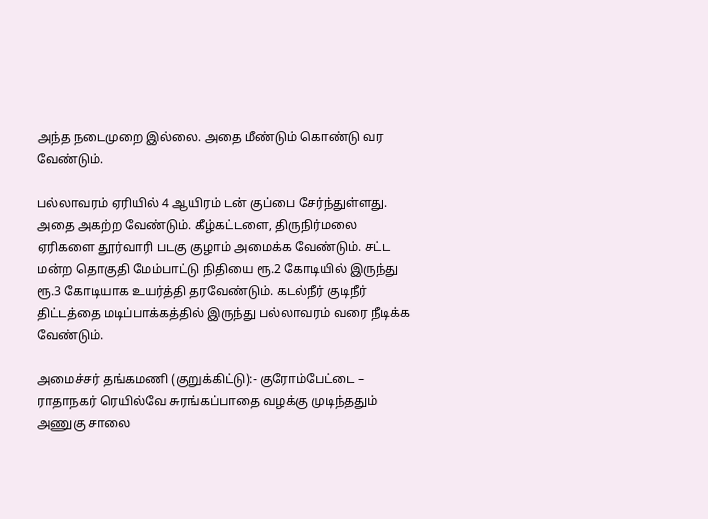அந்த நடைமுறை இல்லை. அதை மீண்டும் கொண்டு வர வேண்டும்.

பல்லாவரம் ஏரியில் 4 ஆயிரம் டன் குப்பை சேர்ந்துள்ளது. அதை அகற்ற வேண்டும். கீழ்கட்டளை, திருநிர்மலை ஏரிகளை தூர்வாரி படகு குழாம் அமைக்க வேண்டும். சட்ட மன்ற தொகுதி மேம்பாட்டு நிதியை ரூ.2 கோடியில் இருந்து ரூ.3 கோடியாக உயர்த்தி தரவேண்டும். கடல்நீர் குடிநீர் திட்டத்தை மடிப்பாக்கத்தில் இருந்து பல்லாவரம் வரை நீடிக்க வேண்டும்.

அமைச்சர் தங்கமணி (குறுக்கிட்டு):- குரோம்பேட்டை – ராதாநகர் ரெயில்வே சுரங்கப்பாதை வழக்கு முடிந்ததும் அணுகு சாலை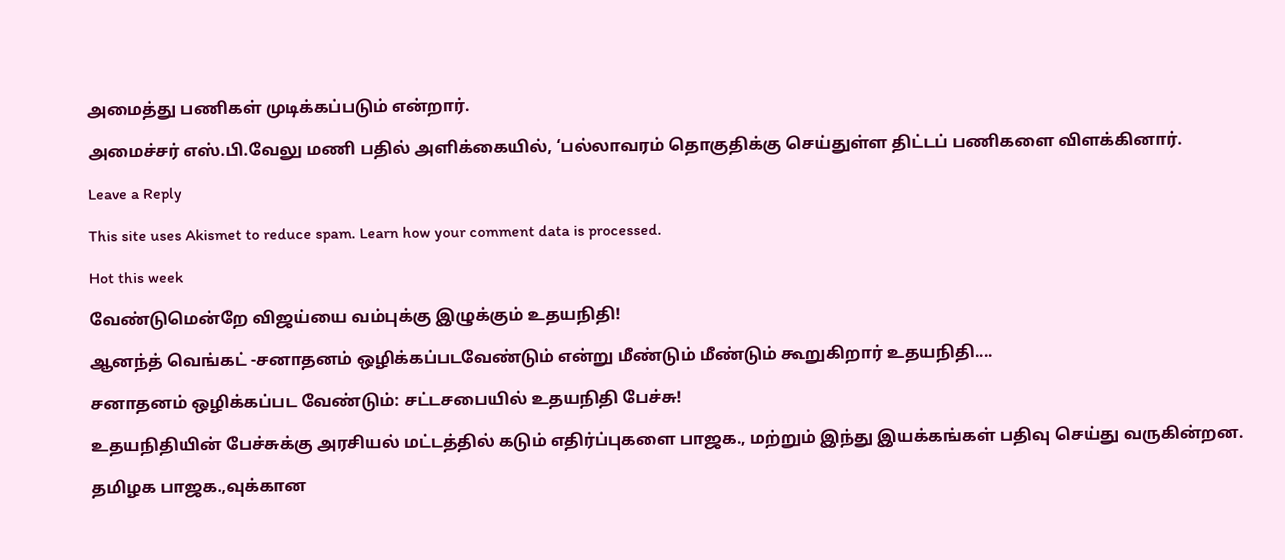அமைத்து பணிகள் முடிக்கப்படும் என்றார்.

அமைச்சர் எஸ்.பி.வேலு மணி பதில் அளிக்கையில், ‘பல்லாவரம் தொகுதிக்கு செய்துள்ள திட்டப் பணிகளை விளக்கினார்.

Leave a Reply

This site uses Akismet to reduce spam. Learn how your comment data is processed.

Hot this week

வேண்டுமென்றே விஜய்யை வம்புக்கு இழுக்கும் உதயநிதி!

ஆனந்த் வெங்கட் -சனாதனம் ஒழிக்கப்படவேண்டும் என்று மீண்டும் மீண்டும் கூறுகிறார் உதயநிதி....

சனாதனம் ஒழிக்கப்பட வேண்டும்: சட்டசபையில் உதயநிதி பேச்சு!

உதயநிதியின் பேச்சுக்கு அரசியல் மட்டத்தில் கடும் எதிர்ப்புகளை பாஜக., மற்றும் இந்து இயக்கங்கள் பதிவு செய்து வருகின்றன.

தமிழக பாஜக.,வுக்கான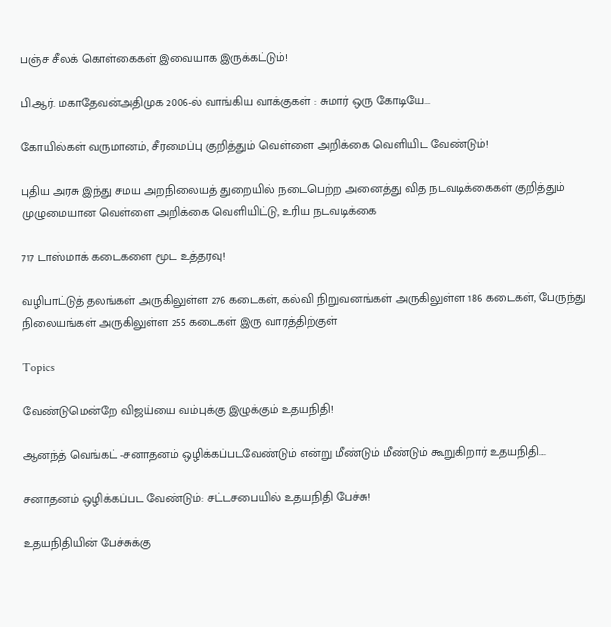பஞ்ச சீலக் கொள்கைகள் இவையாக இருக்கட்டும்!

பி.ஆர். மகாதேவன்அதிமுக 2006-ல் வாங்கிய வாக்குகள் : சுமார் ஒரு கோடியே...

கோயில்கள் வருமானம், சீரமைப்பு குறித்தும் வெள்ளை அறிக்கை வெளியிட வேண்டும்!

புதிய அரசு இந்து சமய அறநிலையத் துறையில் நடைபெற்ற அனைத்து வித நடவடிக்கைகள் குறித்தும் முழுமையான வெள்ளை அறிக்கை வெளியிட்டு, உரிய நடவடிக்கை

717 டாஸ்மாக் கடைகளை மூட உத்தரவு!

வழிபாட்டுத் தலங்கள் அருகிலுள்ள 276 கடைகள், கல்வி நிறுவனங்கள் அருகிலுள்ள 186 கடைகள், பேருந்து நிலையங்கள் அருகிலுள்ள 255 கடைகள் இரு வாரத்திற்குள்

Topics

வேண்டுமென்றே விஜய்யை வம்புக்கு இழுக்கும் உதயநிதி!

ஆனந்த் வெங்கட் -சனாதனம் ஒழிக்கப்படவேண்டும் என்று மீண்டும் மீண்டும் கூறுகிறார் உதயநிதி....

சனாதனம் ஒழிக்கப்பட வேண்டும்: சட்டசபையில் உதயநிதி பேச்சு!

உதயநிதியின் பேச்சுக்கு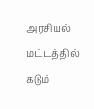அரசியல் மட்டத்தில் கடும்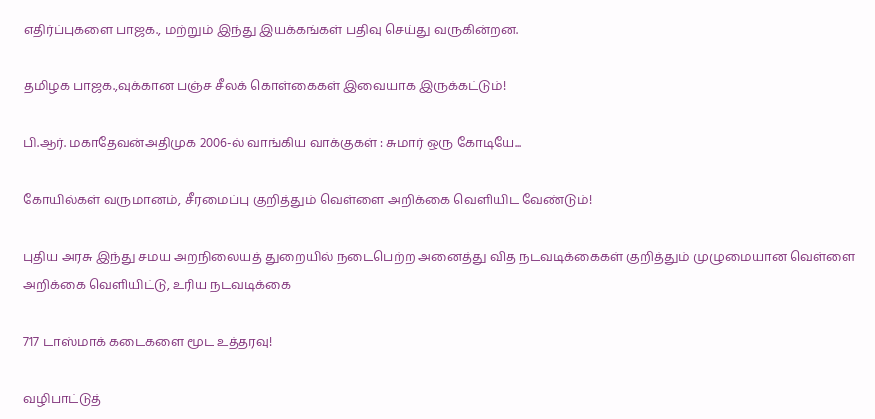எதிர்ப்புகளை பாஜக., மற்றும் இந்து இயக்கங்கள் பதிவு செய்து வருகின்றன.

தமிழக பாஜக.,வுக்கான பஞ்ச சீலக் கொள்கைகள் இவையாக இருக்கட்டும்!

பி.ஆர். மகாதேவன்அதிமுக 2006-ல் வாங்கிய வாக்குகள் : சுமார் ஒரு கோடியே...

கோயில்கள் வருமானம், சீரமைப்பு குறித்தும் வெள்ளை அறிக்கை வெளியிட வேண்டும்!

புதிய அரசு இந்து சமய அறநிலையத் துறையில் நடைபெற்ற அனைத்து வித நடவடிக்கைகள் குறித்தும் முழுமையான வெள்ளை அறிக்கை வெளியிட்டு, உரிய நடவடிக்கை

717 டாஸ்மாக் கடைகளை மூட உத்தரவு!

வழிபாட்டுத்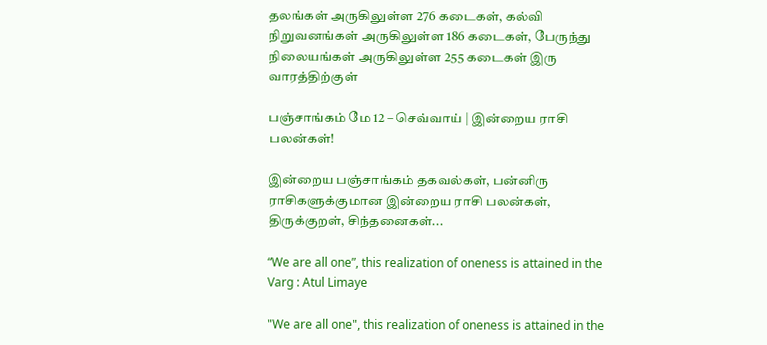தலங்கள் அருகிலுள்ள 276 கடைகள், கல்வி நிறுவனங்கள் அருகிலுள்ள 186 கடைகள், பேருந்து நிலையங்கள் அருகிலுள்ள 255 கடைகள் இரு வாரத்திற்குள்

பஞ்சாங்கம் மே 12 – செவ்வாய் | இன்றைய ராசி பலன்கள்!

இன்றைய பஞ்சாங்கம் தகவல்கள், பன்னிரு ராசிகளுக்குமான இன்றைய ராசி பலன்கள், திருக்குறள், சிந்தனைகள்...

“We are all one”, this realization of oneness is attained in the Varg : Atul Limaye

"We are all one", this realization of oneness is attained in the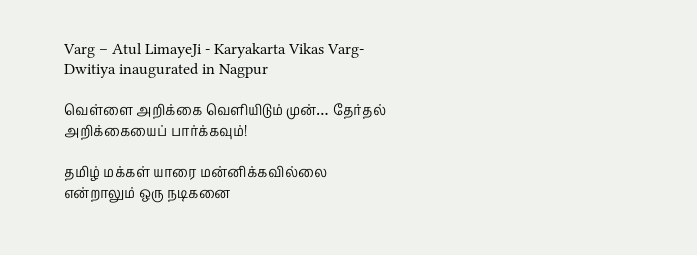Varg – Atul LimayeJi - Karyakarta Vikas Varg-Dwitiya inaugurated in Nagpur

வெள்ளை அறிக்கை வெளியிடும் முன்… தேர்தல் அறிக்கையைப் பார்க்கவும்!

தமிழ் மக்கள் யாரை மன்னிக்கவில்லை என்றாலும் ஒரு நடிகனை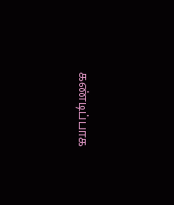கண்டிப்பாக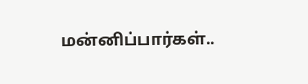மன்னிப்பார்கள்..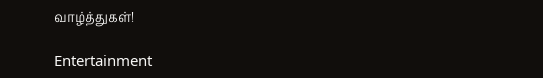வாழ்த்துகள்!

Entertainment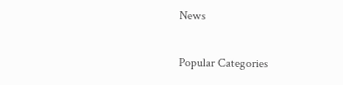News

Popular Categories